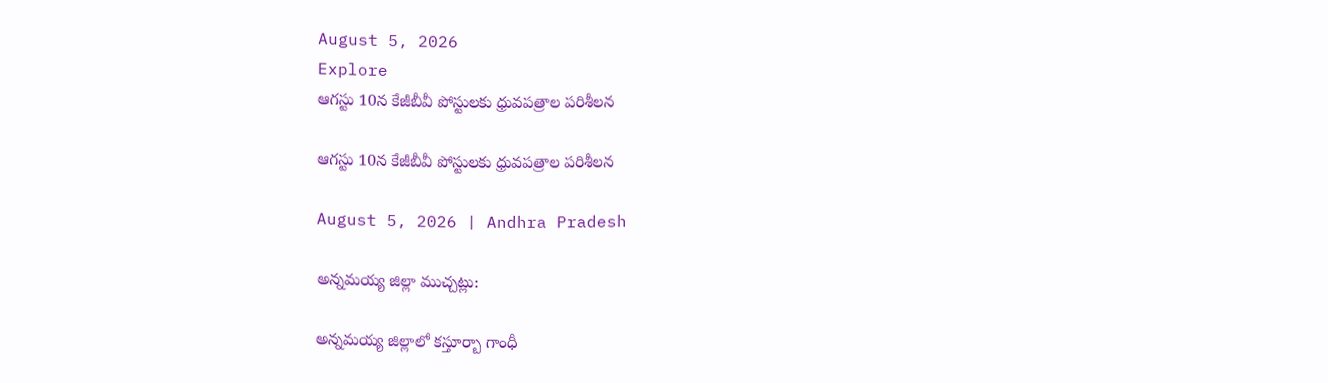August 5, 2026
Explore
ఆగస్టు 10న కేజీబీవీ పోస్టులకు ధ్రువపత్రాల పరిశీలన

ఆగస్టు 10న కేజీబీవీ పోస్టులకు ధ్రువపత్రాల పరిశీలన

August 5, 2026 | Andhra Pradesh

అన్నమయ్య జిల్లా ముచ్చట్లు:

అన్నమయ్య జిల్లాలో కస్తూర్బా గాంధీ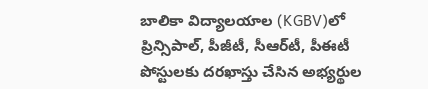బాలికా విద్యాలయాల (KGBV)లో ప్రిన్సిపాల్, పీజీటీ, సీఆర్‌టీ, పీఈటీ పోస్టులకు దరఖాస్తు చేసిన అభ్యర్థుల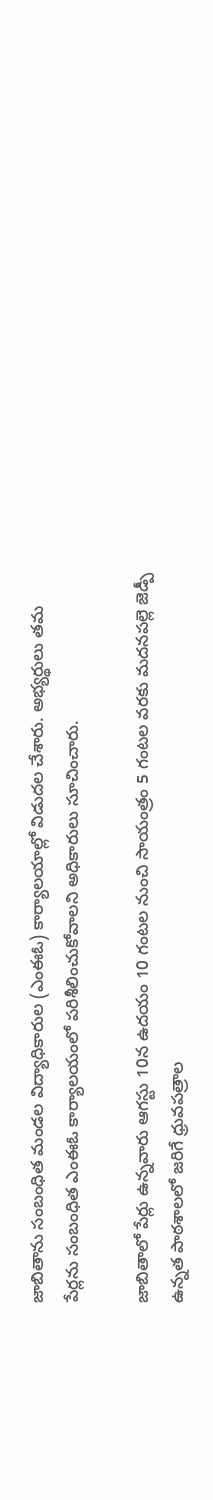జాబితాను సంబంధిత మండల విద్యాధికారుల (ఎంఈఓ) కార్యాలయాల్లో విడుదల చేశారు. అభ్యర్థులు తమ పేర్లను సంబంధిత ఎంఈఓ కార్యాలయంలో పరిశీలించుకోవాలని అధికారులు సూచించారు.

జాబితాలో పేర్లు ఉన్నవారు ఆగస్టు 10న ఉదయం 10 గంటల నుంచి సాయంత్రం 5 గంటల వరకు మదనపల్లె జెడ్పీ ఉన్నత పాఠశాలలో జరిగే ధ్రువపత్రాల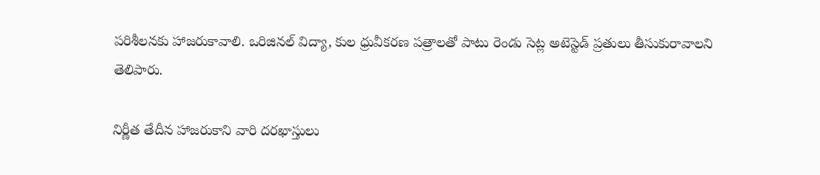పరిశీలనకు హాజరుకావాలి. ఒరిజినల్ విద్యా, కుల ధ్రువీకరణ పత్రాలతో పాటు రెండు సెట్ల అటెస్టెడ్ ప్రతులు తీసుకురావాలని తెలిపారు.

నిర్ణీత తేదీన హాజరుకాని వారి దరఖాస్తులు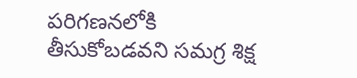పరిగణనలోకి తీసుకోబడవని సమగ్ర శిక్ష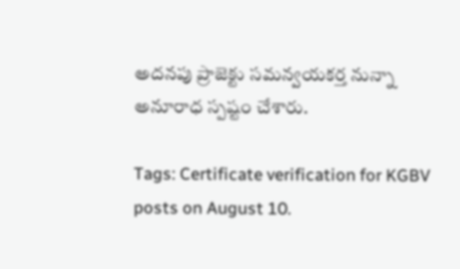అదనపు ప్రాజెక్టు సమన్వయకర్త నున్నా అనూరాధ స్పష్టం చేశారు.

Tags: Certificate verification for KGBV posts on August 10.